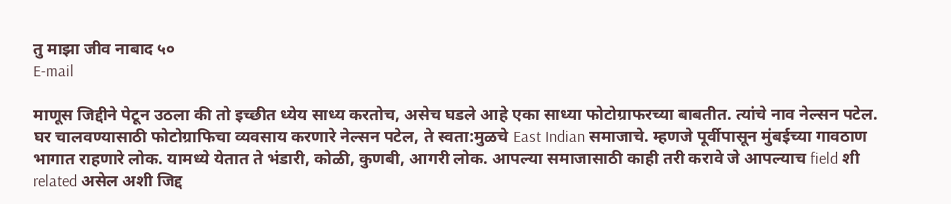तु माझा जीव नाबाद ५०
E-mail

माणूस जिद्दीने पेटून उठला की तो इच्छीत ध्येय साध्य करतोच, असेच घडले आहे एका साध्या फोटोग्राफरच्या बाबतीत. त्यांचे नाव नेल्सन पटेल. घर चालवण्यासाठी फोटोग्राफिचा व्यवसाय करणारे नेल्सन पटेल, ते स्वता:मुळचे East Indian समाजाचे. म्हणजे पूर्वीपासून मुंबईच्या गावठाण भागात राहणारे लोक. यामध्ये येतात ते भंडारी, कोळी, कुणबी, आगरी लोक. आपल्या समाजासाठी काही तरी करावे जे आपल्याच field शी related असेल अशी जिद्द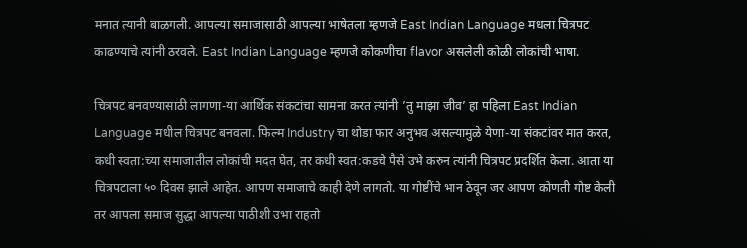मनात त्यानी बाळगली. आपल्या समाजासाठी आपल्या भाषेतला म्हणजे East Indian Language मधला चित्रपट काढण्याचे त्यांनी ठरवले. East Indian Language म्हणजे कोकणीचा flavor असलेली कोळी लोकांची भाषा.

चित्रपट बनवण्यासाठी लागणा-या आर्थिक संकटांचा सामना करत त्यांनी ’तु माझा जीव’ हा पहिला East Indian Language मधील चित्रपट बनवला. फिल्म Industry चा थोडा फार अनुभव असल्यामुळे येणा-या संकटांवर मात करत, कधी स्वता:च्या समाजातील लोकांची मदत घेत, तर कधी स्वत:कडचे पैसे उभे करुन त्यांनी चित्रपट प्रदर्शित केला. आता या चित्रपटाला ५० दिवस झाले आहेत. आपण समाजाचे काही देणे लागतो. या गोष्टींचे भान ठेवून जर आपण कोणती गोष्ट केली तर आपला समाज सुद्धा आपल्या पाठीशी उभा राहतो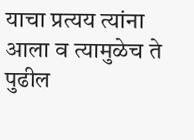याचा प्रत्यय त्यांना आला व त्यामुळेच ते पुढील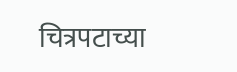चित्रपटाच्या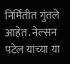निर्मितीत गुंतले आहेत. नेल्सन पटेल यांच्या या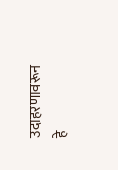उदाहरणावरून हे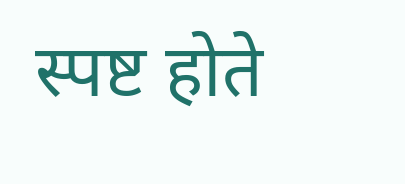स्पष्ट होते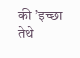की ’इच्छा तेथे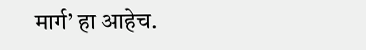मार्ग’ हा आहेच.